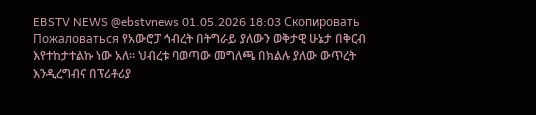EBSTV NEWS @ebstvnews 01.05.2026 18:03 Скопировать Пожаловаться የአውሮፓ ኅብረት በትግራይ ያለውን ወቅታዊ ሁኔታ በቅርብ እየተከታተልኩ ነው አለ። ህብረቱ ባወጣው መግለጫ በክልሉ ያለው ውጥረት እንዲረግብና በፕሪቶሪያ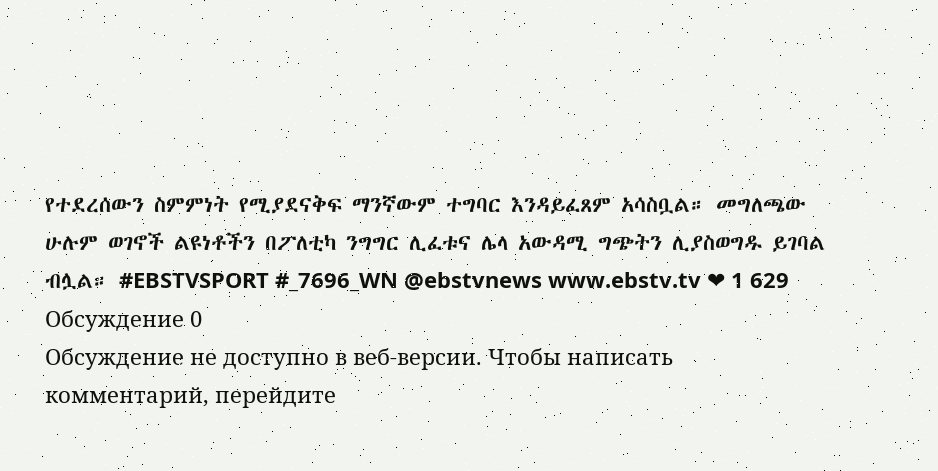የተደረሰውን ስምምነት የሚያደናቅፍ ማንኛውም ተግባር እንዳይፈጸም አሳስቧል። መግለጫው ሁሉም ወገኖች ልዩነቶችን በፖለቲካ ንግግር ሊፈቱና ሌላ አውዳሚ ግጭትን ሊያስወግዱ ይገባል ብሏል። #EBSTVSPORT #_7696_WN @ebstvnews www.ebstv.tv ❤ 1 629
Обсуждение 0
Обсуждение не доступно в веб-версии. Чтобы написать комментарий, перейдите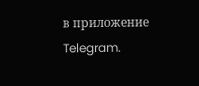в приложение Telegram.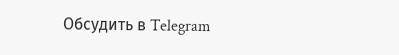Обсудить в Telegram